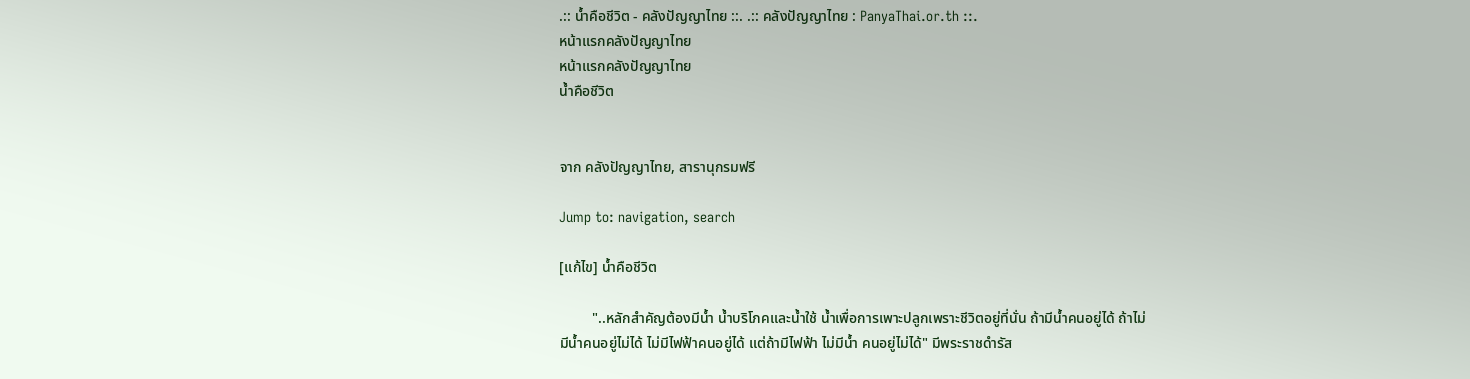.:: น้ำคือชีวิต - คลังปัญญาไทย ::. .:: คลังปัญญาไทย : PanyaThai.or.th ::.
หน้าแรกคลังปัญญาไทย
หน้าแรกคลังปัญญาไทย
น้ำคือชีวิต


จาก คลังปัญญาไทย, สารานุกรมฟรี

Jump to: navigation, search

[แก้ไข] น้ำคือชีวิต

         "..หลักสำคัญต้องมีน้ำ น้ำบริโภคและน้ำใช้ น้ำเพื่อการเพาะปลูกเพราะชีวิตอยู่ที่นั่น ถ้ามีน้ำคนอยู่ได้ ถ้าไม่มีน้ำคนอยู่ไม่ได้ ไม่มีไฟฟ้าคนอยู่ได้ แต่ถ้ามีไฟฟ้า ไม่มีน้ำ คนอยู่ไม่ได้" มีพระราชดำรัส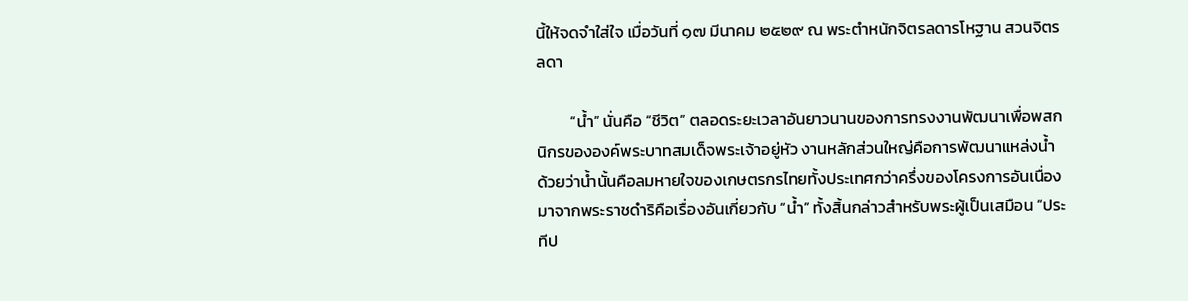นี้ให้จดจำใส่ใจ เมื่อวันที่ ๑๗ มีนาคม ๒๕๒๙ ณ พระตำหนักจิตรลดารโหฐาน สวนจิตรลดา

         “น้ำ” นั่นคือ “ชีวิต” ตลอดระยะเวลาอันยาวนานของการทรงงานพัฒนาเพื่อพสกนิกรขององค์พระบาทสมเด็จพระเจ้าอยู่หัว งานหลักส่วนใหญ่คือการพัฒนาแหล่งน้ำ ด้วยว่าน้ำนั้นคือลมหายใจของเกษตรกรไทยทั้งประเทศกว่าครึ่งของโครงการอันเนื่องมาจากพระราชดำริคือเรื่องอันเกี่ยวกับ “น้ำ” ทั้งสิ้นกล่าวสำหรับพระผู้เป็นเสมือน “ประทีป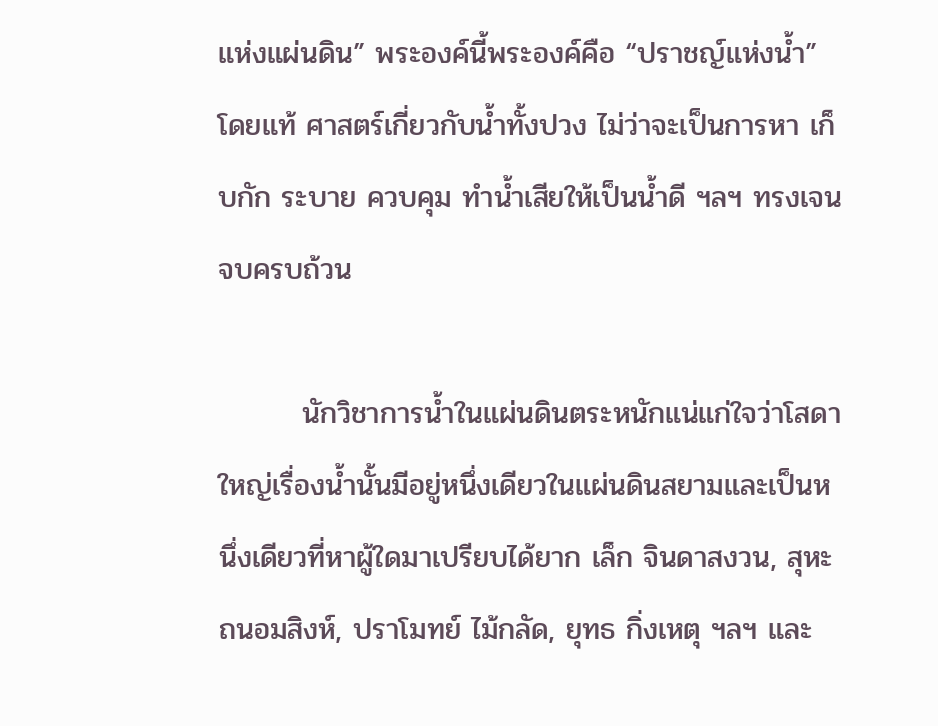แห่งแผ่นดิน” พระองค์นี้พระองค์คือ “ปราชญ์แห่งน้ำ” โดยแท้ ศาสตร์เกี่ยวกับน้ำทั้งปวง ไม่ว่าจะเป็นการหา เก็บกัก ระบาย ควบคุม ทำน้ำเสียให้เป็นน้ำดี ฯลฯ ทรงเจนจบครบถ้วน

        นักวิชาการน้ำในแผ่นดินตระหนักแน่แก่ใจว่าโสดาใหญ่เรื่องน้ำนั้นมีอยู่หนึ่งเดียวในแผ่นดินสยามและเป็นหนึ่งเดียวที่หาผู้ใดมาเปรียบได้ยาก เล็ก จินดาสงวน, สุหะ ถนอมสิงห์, ปราโมทย์ ไม้กลัด, ยุทธ กิ่งเหตุ ฯลฯ และ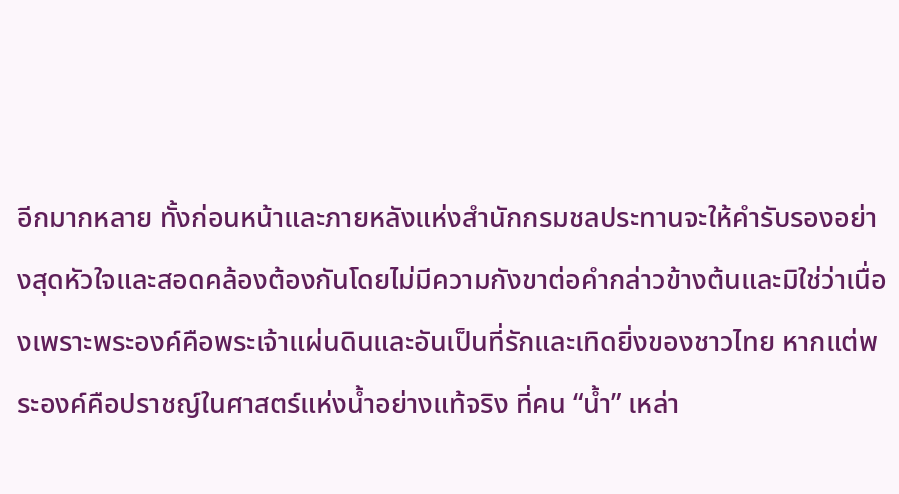อีกมากหลาย ทั้งก่อนหน้าและภายหลังแห่งสำนักกรมชลประทานจะให้คำรับรองอย่างสุดหัวใจและสอดคล้องต้องกันโดยไม่มีความกังขาต่อคำกล่าวข้างต้นและมิใช่ว่าเนื่องเพราะพระองค์คือพระเจ้าแผ่นดินและอันเป็นที่รักและเทิดยิ่งของชาวไทย หากแต่พระองค์คือปราชญ์ในศาสตร์แห่งน้ำอย่างแท้จริง ที่คน “น้ำ” เหล่า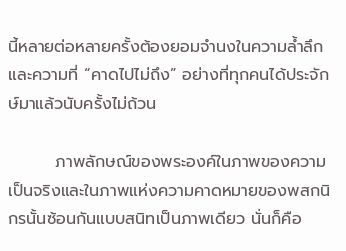นี้หลายต่อหลายครั้งต้องยอมจำนงในความล้ำลึกและความที่ “คาดไปไม่ถึง” อย่างที่ทุกคนได้ประจักษ์มาแล้วนับครั้งไม่ถ้วน

        ภาพลักษณ์ของพระองค์ในภาพของความเป็นจริงและในภาพแห่งความคาดหมายของพสกนิกรนั้นซ้อนกันแบบสนิทเป็นภาพเดียว นั่นก็คือ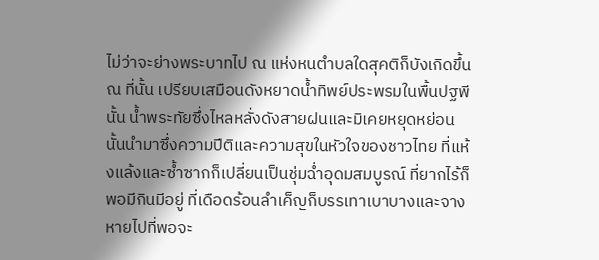ไม่ว่าจะย่างพระบาทไป ณ แห่งหนตำบลใดสุคติก็บังเกิดขึ้น ณ ที่นั้น เปรียบเสมือนดังหยาดน้ำทิพย์ประพรมในพื้นปฐพีนั้น น้ำพระทัยซึ่งไหลหลั่งดังสายฝนและมิเคยหยุดหย่อนนั้นนำมาซึ่งความปีติและความสุขในหัวใจของชาวไทย ที่แห้งแล้งและซ้ำซากก็เปลี่ยนเป็นชุ่มฉ่ำอุดมสมบูรณ์ ที่ยากไร้ก็พอมีกินมีอยู่ ที่เดือดร้อนลำเค็ญก็บรรเทาเบาบางและจางหายไปที่พอจะ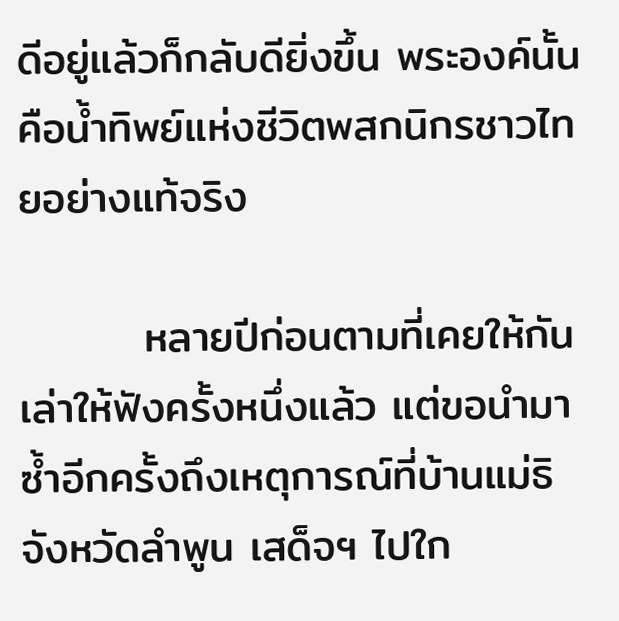ดีอยู่แล้วก็กลับดียิ่งขึ้น พระองค์นั้นคือน้ำทิพย์แห่งชีวิตพสกนิกรชาวไทยอย่างแท้จริง

        หลายปีก่อนตามที่เคยให้กันเล่าให้ฟังครั้งหนึ่งแล้ว แต่ขอนำมาซ้ำอีกครั้งถึงเหตุการณ์ที่บ้านแม่ธิ จังหวัดลำพูน เสด็จฯ ไปใก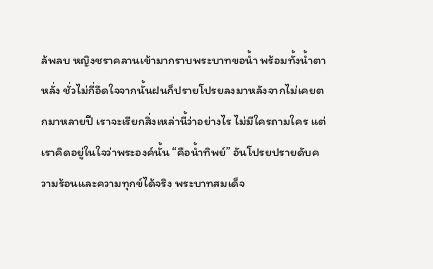ล้พลบ หญิงชราคลานเข้ามากราบพระบาทขอน้ำ พร้อมทั้งน้ำตาหลั่ง ชั่วไม่กี่อึดใจจากนั้นฝนก็ปรายโปรยลงมาหลังจากไม่เคยตกมาหลายปี เราจะเรียกสิ่งเหล่านี้ว่าอย่างไร ไม่มีใครถามใคร แต่เราคิดอยู่ในใจว่าพระองค์นั้น “คือน้ำทิพย์” อันโปรยปรายดับความร้อนและความทุกข์ได้จริง พระบาทสมเด็จ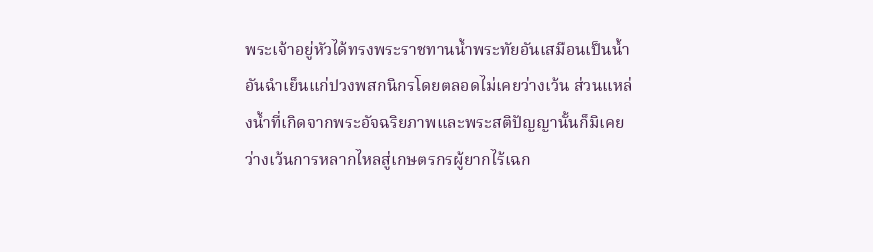พระเจ้าอยู่หัวได้ทรงพระราชทานน้ำพระทัยอันเสมือนเป็นน้ำอันฉำเย็นแก่ปวงพสกนิกรโดยตลอดไม่เคยว่างเว้น ส่วนแหล่งน้ำที่เกิดจากพระอัจฉริยภาพและพระสติปัญญานั้นก็มิเคยว่างเว้นการหลากไหลสู่เกษตรกรผู้ยากไร้เฉก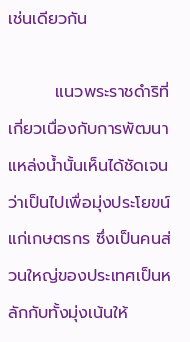เช่นเดียวกัน

        แนวพระราชดำริที่เกี่ยวเนื่องกับการพัฒนาแหล่งน้ำนั้นเห็นได้ชัดเจนว่าเป็นไปเพื่อมุ่งประโยขน์แก่เกษตรกร ซึ่งเป็นคนส่วนใหญ่ของประเทศเป็นหลักกับทั้งมุ่งเน้นให้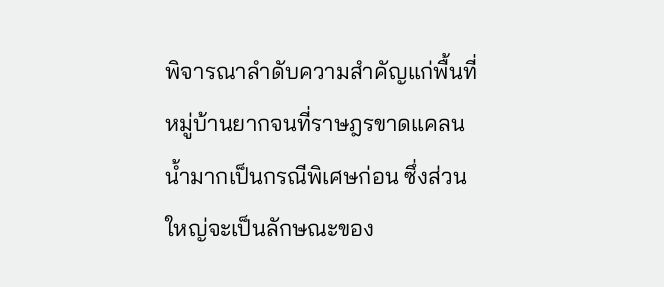พิจารณาลำดับความสำคัญแก่พื้นที่หมู่บ้านยากจนที่ราษฎรขาดแคลนน้ำมากเป็นกรณีพิเศษก่อน ซึ่งส่วนใหญ่จะเป็นลักษณะของ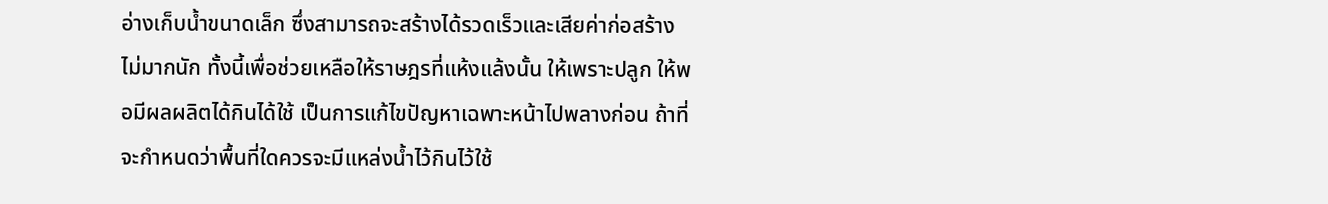อ่างเก็บน้ำขนาดเล็ก ซึ่งสามารถจะสร้างได้รวดเร็วและเสียค่าก่อสร้างไม่มากนัก ทั้งนี้เพื่อช่วยเหลือให้ราษฎรที่แห้งแล้งนั้น ให้เพราะปลูก ให้พอมีผลผลิตได้กินได้ใช้ เป็นการแก้ไขปัญหาเฉพาะหน้าไปพลางก่อน ถ้าที่จะกำหนดว่าพื้นที่ใดควรจะมีแหล่งน้ำไว้กินไว้ใช้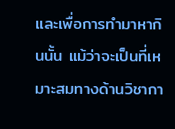และเพื่อการทำมาหากินนั้น แม้ว่าจะเป็นที่เหมาะสมทางด้านวิชากา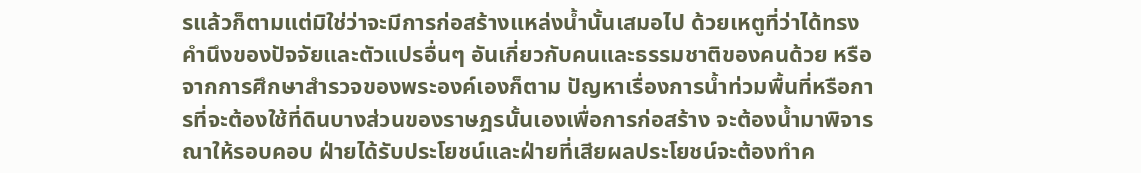รแล้วก็ตามแต่มิใช่ว่าจะมีการก่อสร้างแหล่งน้ำนั้นเสมอไป ด้วยเหตูที่ว่าได้ทรงคำนึงของปัจจัยและตัวแปรอื่นๆ อันเกี่ยวกับคนและธรรมชาติของคนด้วย หรือจากการศึกษาสำรวจของพระองค์เองก็ตาม ปัญหาเรื่องการน้ำท่วมพื้นที่หรือการที่จะต้องใช้ที่ดินบางส่วนของราษฎรนั้นเองเพื่อการก่อสร้าง จะต้องน้ำมาพิจารณาให้รอบคอบ ฝ่ายได้รับประโยชน์และฝ่ายที่เสียผลประโยชน์จะต้องทำค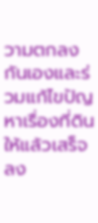วามตกลงกันเองและร่วมแก้ไขปัญหาเรื่องที่ดินให้แล้วเสร็จลง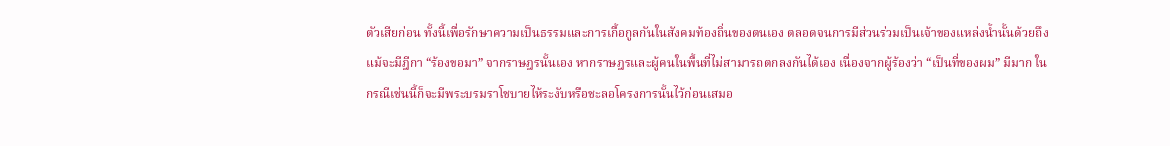ตัวเสียก่อน ทั้งนี้เพื่อรักษาความเป็นธรรมและการเกื้อกูลกันในสังคมท้องถิ่นของตนเอง ตลอดจนการมีส่วนร่วมเป็นเจ้าของแหล่งน้ำนั้นด้วยถึงแม้จะมีฎีกา “ร้องขอมา” จากราษฎรนั้นเอง หากราษฎรและผู้คนในพื้นที่ไม่สามารถตกลงกันได้เอง เนื่องจากผู้ร้องว่า “เป็นที่ของผม” มีมาก ในกรณีเช่นนี้ก็จะมีพระบรมราโชบายไห้ระงับหรือชะลอโครงการนั้นไว้ก่อนเสมอ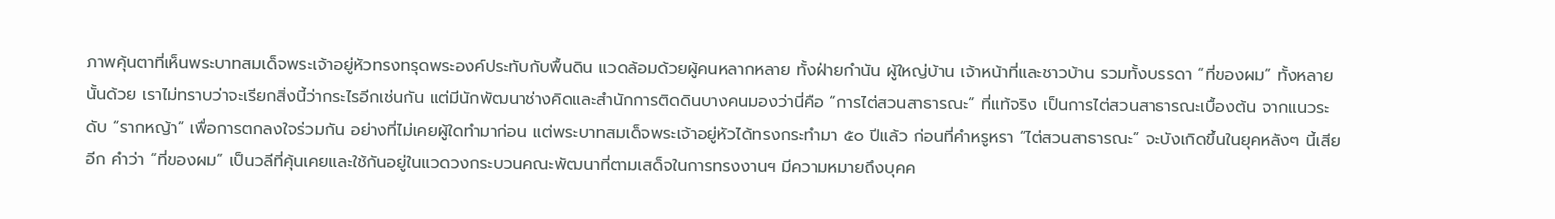ภาพคุ้นตาที่เห็นพระบาทสมเด็จพระเจ้าอยู่หัวทรงทรุดพระองค์ประทับกับพื้นดิน แวดล้อมด้วยผู้คนหลากหลาย ทั้งฝ่ายกำนัน ผู้ใหญ่บ้าน เจ้าหน้าที่และชาวบ้าน รวมทั้งบรรดา “ที่ของผม” ทั้งหลายนั้นด้วย เราไม่ทราบว่าจะเรียกสิ่งนี้ว่ากระไรอีกเช่นกัน แต่มีนักพัฒนาช่างคิดและสำนักการติดดินบางคนมองว่านี่คือ “การไต่สวนสาธารณะ” ที่แท้จริง เป็นการไต่สวนสาธารณะเบื้องต้น จากแนวระดับ “รากหญ้า” เพื่อการตกลงใจร่วมกัน อย่างที่ไม่เคยผู้ใดทำมาก่อน แต่พระบาทสมเด็จพระเจ้าอยู่หัวได้ทรงกระทำมา ๕๐ ปีแล้ว ก่อนที่คำหรูหรา “ไต่สวนสาธารณะ” จะบังเกิดขึ้นในยุคหลังๆ นี้เสียอีก คำว่า “ที่ของผม” เป็นวลีที่คุ้นเคยและใช้กันอยู่ในแวดวงกระบวนคณะพัฒนาที่ตามเสด็จในการทรงงานฯ มีความหมายถึงบุคค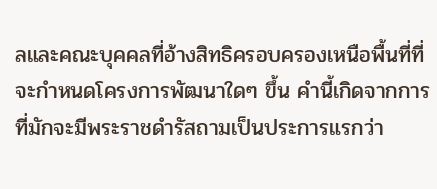ลและคณะบุคคลที่อ้างสิทธิครอบครองเหนือพื้นที่ที่จะกำหนดโครงการพัฒนาใดๆ ขึ้น คำนี้เกิดจากการที่มักจะมีพระราชดำรัสถามเป็นประการแรกว่า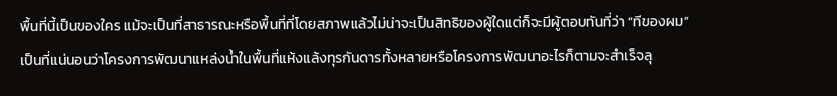พื้นที่นี้เป็นของใคร แม้จะเป็นที่สาธารณะหรือพื้นที่ที่โดยสภาพแล้วไม่น่าจะเป็นสิทธิของผู้ใดแต่ก็จะมีผู้ตอบทันที่ว่า “ทีของผม” เป็นที่แน่นอนว่าโครงการพัฒนาแหล่งน้ำในพื้นที่แห้งแล้งทุรกันดารทั้งหลายหรือโครงการพัฒนาอะไรก็ตามจะสำเร็จลุ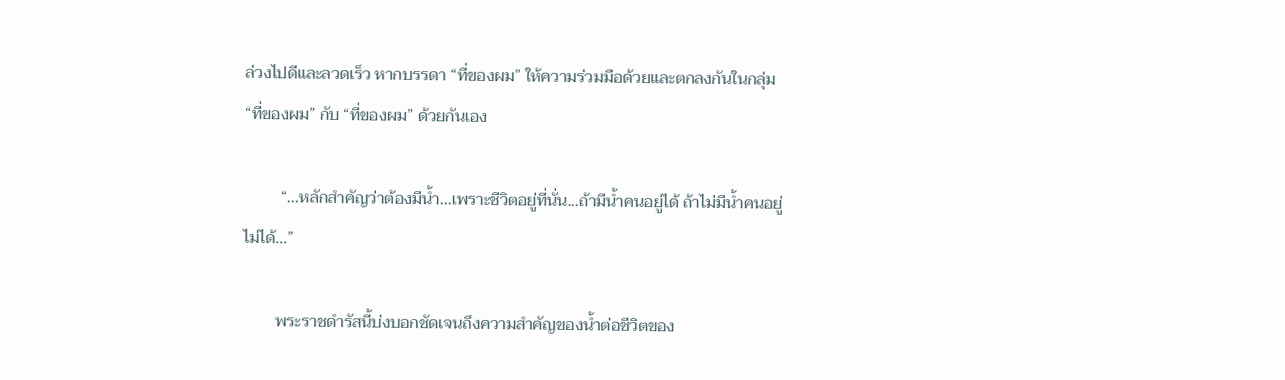ล่วงไปดีและลวดเร็ว หากบรรดา “ที่ของผม” ให้ความร่วมมือด้วยและตกลงกันในกลุ่ม “ที่ของผม” กับ “ที่ของผม” ด้วยกันเอง

         “...หลักสำคัญว่าต้องมีน้ำ...เพราะชีวิตอยู่ที่นั่น...ถ้ามีน้ำคนอยู่ได้ ถ้าไม่มีน้ำคนอยู่ไม่ได้...”

        พระราชดำรัสนี้บ่งบอกชัดเจนถึงความสำคัญของน้ำต่อชีวิตของ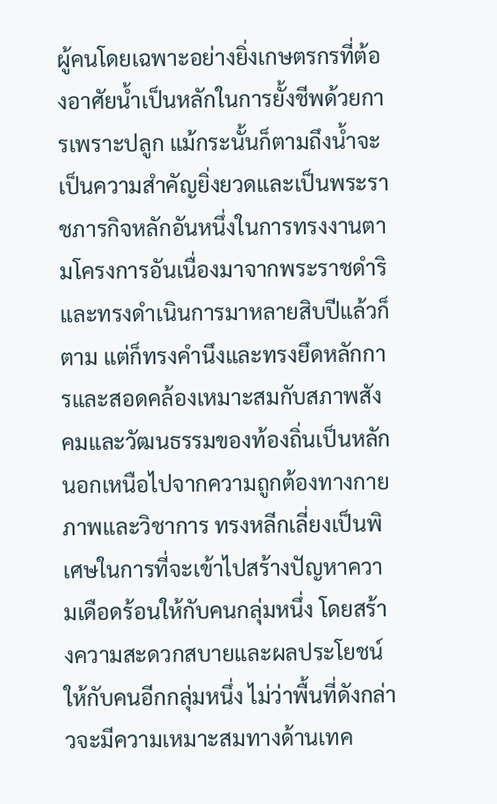ผู้คนโดยเฉพาะอย่างยิ่งเกษตรกรที่ต้องอาศัยน้ำเป็นหลักในการยั้งชีพด้วยการเพราะปลูก แม้กระนั้นก็ตามถึงน้ำจะเป็นความสำคัญยิ่งยวดและเป็นพระราชภารกิจหลักอันหนึ่งในการทรงงานตามโครงการอันเนื่องมาจากพระราชดำริ และทรงดำเนินการมาหลายสิบปีแล้วก็ตาม แต่ก็ทรงคำนึงและทรงยึดหลักการและสอดคล้องเหมาะสมกับสภาพสังคมและวัฒนธรรมของท้องถิ่นเป็นหลักนอกเหนือไปจากความถูกต้องทางกายภาพและวิชาการ ทรงหลีกเลี่ยงเป็นพิเศษในการที่จะเข้าไปสร้างปัญหาความเดือดร้อนให้กับคนกลุ่มหนึ่ง โดยสร้างความสะดวกสบายและผลประโยชน์ให้กับคนอีกกลุ่มหนึ่ง ไม่ว่าพื้นที่ดังกล่าวจะมีความเหมาะสมทางด้านเทค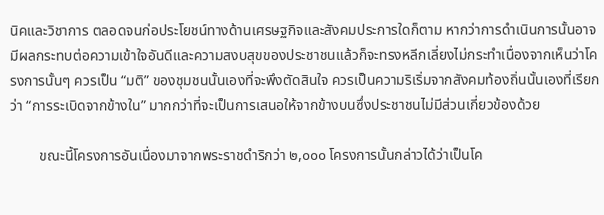นิคและวิชาการ ตลอดจนก่อประโยชน์ทางด้านเศรษฐกิจและสังคมประการใดก็ตาม หากว่าการดำเนินการนั้นอาจมีผลกระทบต่อความเข้าใจอันดีและความสงบสุขของประชาชนแล้วก็จะทรงหลีกเลี่ยงไม่กระทำเนื่องจากเห็นว่าโครงการนั้นๆ ควรเป็น “มติ” ของชุมชนนั้นเองที่จะพึงตัดสินใจ ควรเป็นความริเริ่มจากสังคมท้องถิ่นนั้นเองที่เรียกว่า “การระเบิดจากข้างใน” มากกว่าที่จะเป็นการเสนอให้จากข้างบนซึ่งประชาชนไม่มีส่วนเกี่ยวข้องด้วย

        ขณะนี้โครงการอันเนื่องมาจากพระราชดำริกว่า ๒,๐๐๐ โครงการนั้นกล่าวได้ว่าเป็นโค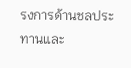รงการด้านชลประทานและ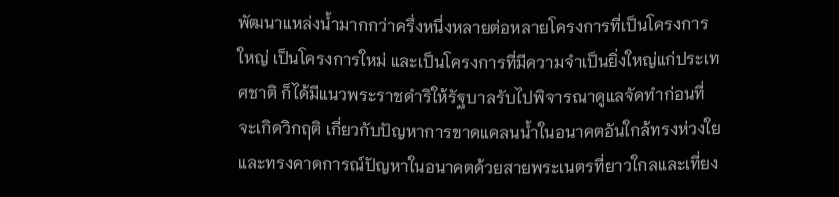พัฒนาแหล่งน้ำมากกว่าครึ่งหนึ่งหลายต่อหลายโครงการที่เป็นโครงการใหญ่ เป็นโครงการใหม่ และเป็นโครงการที่มีความจำเป็นยิ่งใหญ่แก่ประเทศชาติ ก็ได้มีแนวพระราชดำริให้รัฐบาลรับไปพิจารณาดูแลจัดทำก่อนที่จะเกิดวิกฤติ เกี่ยวกับปัญหาการขาดแคลนน้ำในอนาคตอันใกล้ทรงห่วงใยและทรงคาดการณ์ปัญหาในอนาคตด้วยสายพระเนตรที่ยาวใกลและเที่ยง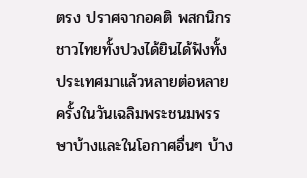ตรง ปราศจากอคติ พสกนิกรชาวไทยทั้งปวงได้ยินได้ฟังทั้งประเทศมาแล้วหลายต่อหลายครั้งในวันเฉลิมพระชนมพรรษาบ้างและในโอกาศอื่นๆ บ้าง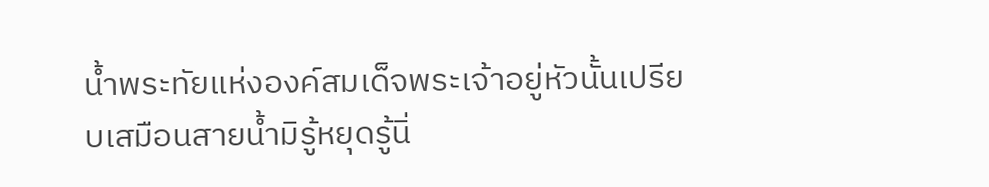น้ำพระทัยแห่งองค์สมเด็จพระเจ้าอยู่หัวนั้นเปรียบเสมือนสายน้ำมิรู้หยุดรู้นิ่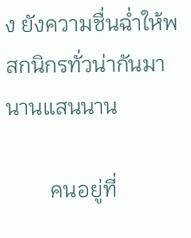ง ยังความชื่นฉ่ำให้พสกนิกรทั่วน่ากันมานานแสนนาน

        คนอยู่ที่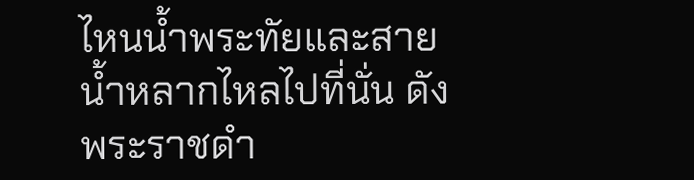ไหนน้ำพระทัยและสายน้ำหลากไหลไปที่นั่น ดังพระราชดำ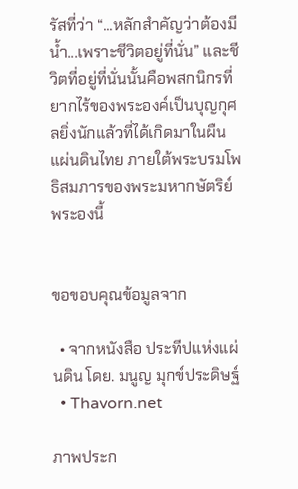รัสที่ว่า “...หลักสำคัญว่าต้องมีน้ำ...เพราะชีวิตอยู่ที่นั่น” และชีวิตที่อยู่ที่นั่นนั้นคือพสกนิกรที่ยากไร้ของพระองค์เป็นบุญกุศลยิ่งนักแล้วที่ได้เกิดมาในผืนแผ่นดินไทย ภายใต้พระบรมโพธิสมภารของพระมหากษัตริย์พระองนี้


ขอขอบคุณข้อมูลจาก

  • จากหนังสือ ประทีปแห่งแผ่นดิน โดย. มนูญ มุกข์ประดิษฐ์
  • Thavorn.net

ภาพประก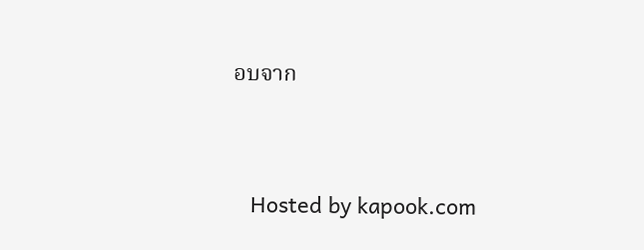อบจาก




   Hosted by kapook.com